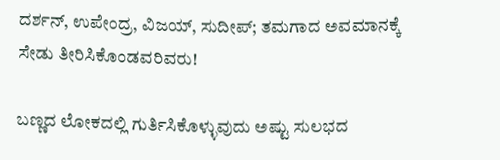ದರ್ಶನ್, ಉಪೇಂದ್ರ, ವಿಜಯ್, ಸುದೀಪ್; ತಮಗಾದ ಅವಮಾನಕ್ಕೆ ಸೇಡು ತೀರಿಸಿಕೊಂಡವರಿವರು!

ಬಣ್ಣದ ಲೋಕದಲ್ಲಿ ಗುರ್ತಿಸಿಕೊಳ್ಳುವುದು ಅಷ್ಟು ಸುಲಭದ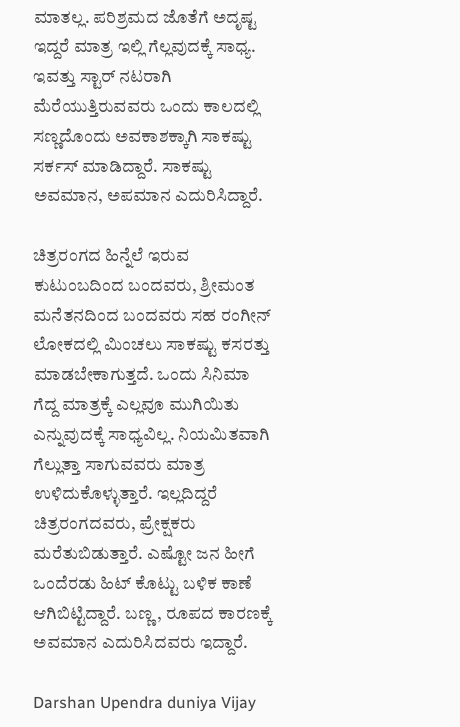ಮಾತಲ್ಲ. ಪರಿಶ್ರಮದ ಜೊತೆಗೆ ಅದೃಷ್ಟ ಇದ್ದರೆ ಮಾತ್ರ ಇಲ್ಲಿ ಗೆಲ್ಲವುದಕ್ಕೆ ಸಾಧ್ಯ. ಇವತ್ತು ಸ್ಟಾರ್ ನಟರಾಗಿ ಮೆರೆಯುತ್ತಿರುವವರು ಒಂದು ಕಾಲದಲ್ಲಿ ಸಣ್ಣದೊಂದು ಅವಕಾಶಕ್ಕಾಗಿ ಸಾಕಷ್ಟು ಸರ್ಕಸ್ ಮಾಡಿದ್ದಾರೆ. ಸಾಕಷ್ಟು ಅವಮಾನ, ಅಪಮಾನ ಎದುರಿಸಿದ್ದಾರೆ.

ಚಿತ್ರರಂಗದ ಹಿನ್ನೆಲೆ ಇರುವ ಕುಟುಂಬದಿಂದ ಬಂದವರು, ಶ್ರೀಮಂತ ಮನೆತನದಿಂದ ಬಂದವರು ಸಹ ರಂಗೀನ್ ಲೋಕದಲ್ಲಿ ಮಿಂಚಲು ಸಾಕಷ್ಟು ಕಸರತ್ತು ಮಾಡಬೇಕಾಗುತ್ತದೆ. ಒಂದು ಸಿನಿಮಾ ಗೆದ್ದ ಮಾತ್ರಕ್ಕೆ ಎಲ್ಲವೂ ಮುಗಿಯಿತು ಎನ್ನುವುದಕ್ಕೆ ಸಾಧ್ಯವಿಲ್ಲ. ನಿಯಮಿತವಾಗಿ ಗೆಲ್ಲುತ್ತಾ ಸಾಗುವವರು ಮಾತ್ರ ಉಳಿದುಕೊಳ್ಳುತ್ತಾರೆ. ಇಲ್ಲದಿದ್ದರೆ ಚಿತ್ರರಂಗದವರು, ಪ್ರೇಕ್ಷಕರು ಮರೆತುಬಿಡುತ್ತಾರೆ. ಎಷ್ಟೋ ಜನ ಹೀಗೆ ಒಂದೆರಡು ಹಿಟ್ ಕೊಟ್ಟು ಬಳಿಕ ಕಾಣೆ ಆಗಿಬಿಟ್ಟಿದ್ದಾರೆ. ಬಣ್ಣ, ರೂಪದ ಕಾರಣಕ್ಕೆ ಅವಮಾನ ಎದುರಿಸಿದವರು ಇದ್ದಾರೆ.

Darshan Upendra duniya Vijay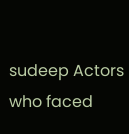sudeep Actors who faced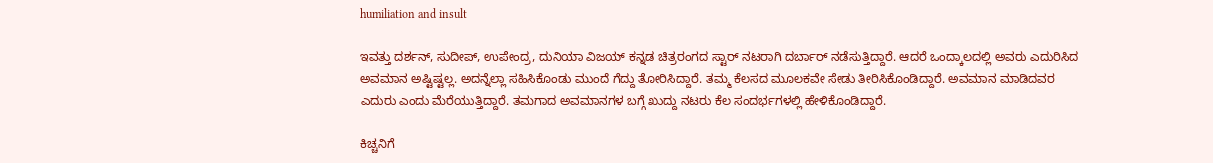humiliation and insult

ಇವತ್ತು ದರ್ಶನ್, ಸುದೀಪ್, ಉಪೇಂದ್ರ, ದುನಿಯಾ ವಿಜಯ್ ಕನ್ನಡ ಚಿತ್ರರಂಗದ ಸ್ಟಾರ್ ನಟರಾಗಿ ದರ್ಬಾರ್ ನಡೆಸುತ್ತಿದ್ದಾರೆ. ಆದರೆ ಒಂದ್ಕಾಲದಲ್ಲಿ ಅವರು ಎದುರಿಸಿದ ಅವಮಾನ ಅಷ್ಟಿಷ್ಟಲ್ಲ. ಅದನ್ನೆಲ್ಲಾ ಸಹಿಸಿಕೊಂಡು ಮುಂದೆ ಗೆದ್ದು ತೋರಿಸಿದ್ದಾರೆ. ತಮ್ಮ ಕೆಲಸದ ಮೂಲಕವೇ ಸೇಡು ತೀರಿಸಿಕೊಂಡಿದ್ದಾರೆ. ಅವಮಾನ ಮಾಡಿದವರ ಎದುರು ಎಂದು ಮೆರೆಯುತ್ತಿದ್ದಾರೆ. ತಮಗಾದ ಅವಮಾನಗಳ ಬಗ್ಗೆ ಖುದ್ದು ನಟರು ಕೆಲ ಸಂದರ್ಭಗಳಲ್ಲಿ ಹೇಳಿಕೊಂಡಿದ್ದಾರೆ.

ಕಿಚ್ಚನಿಗೆ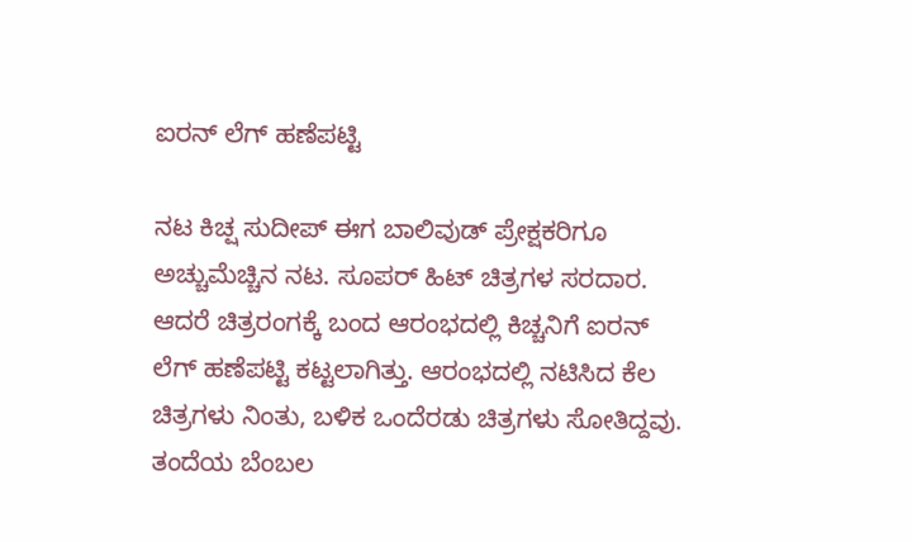ಐರನ್ ಲೆಗ್ ಹಣೆಪಟ್ಟಿ

ನಟ ಕಿಚ್ಷ ಸುದೀಪ್ ಈಗ ಬಾಲಿವುಡ್ ಪ್ರೇಕ್ಷಕರಿಗೂ ಅಚ್ಚುಮೆಚ್ಚಿನ ನಟ. ಸೂಪರ್ ಹಿಟ್ ಚಿತ್ರಗಳ ಸರದಾರ. ಆದರೆ ಚಿತ್ರರಂಗಕ್ಕೆ ಬಂದ ಆರಂಭದಲ್ಲಿ ಕಿಚ್ಚನಿಗೆ ಐರನ್ ಲೆಗ್ ಹಣೆಪಟ್ಟಿ ಕಟ್ಟಲಾಗಿತ್ತು. ಆರಂಭದಲ್ಲಿ ನಟಿಸಿದ ಕೆಲ ಚಿತ್ರಗಳು ನಿಂತು, ಬಳಿಕ ಒಂದೆರಡು ಚಿತ್ರಗಳು ಸೋತಿದ್ದವು. ತಂದೆಯ ಬೆಂಬಲ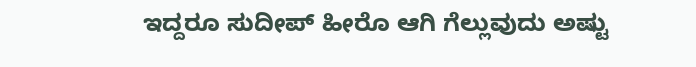ಇದ್ದರೂ ಸುದೀಪ್ ಹೀರೊ ಆಗಿ ಗೆಲ್ಲುವುದು ಅಷ್ಟು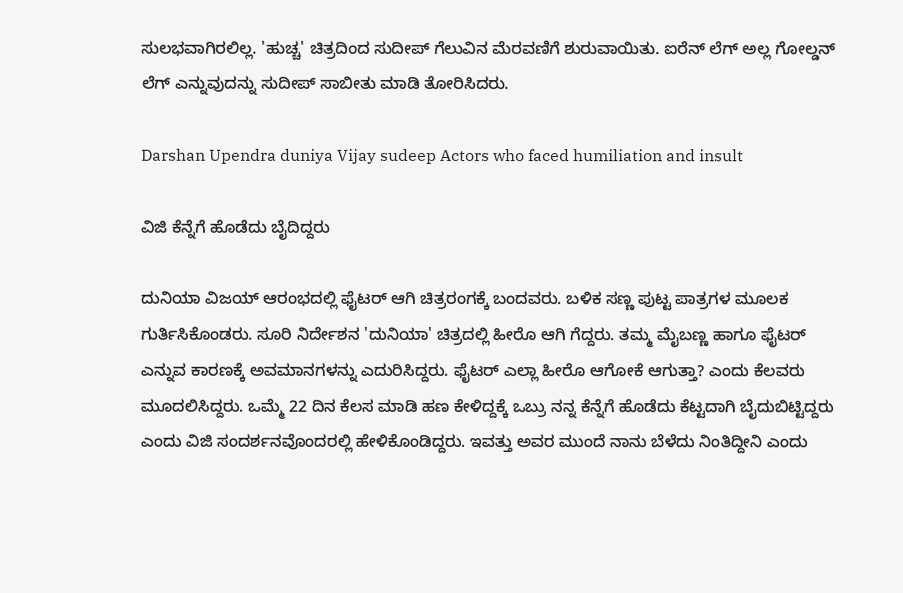ಸುಲಭವಾಗಿರಲಿಲ್ಲ. 'ಹುಚ್ಚ' ಚಿತ್ರದಿಂದ ಸುದೀಪ್ ಗೆಲುವಿನ ಮೆರವಣಿಗೆ ಶುರುವಾಯಿತು. ಐರೆನ್ ಲೆಗ್ ಅಲ್ಲ ಗೋಲ್ಡನ್ ಲೆಗ್ ಎನ್ನುವುದನ್ನು ಸುದೀಪ್ ಸಾಬೀತು ಮಾಡಿ ತೋರಿಸಿದರು.

Darshan Upendra duniya Vijay sudeep Actors who faced humiliation and insult

ವಿಜಿ ಕೆನ್ನೆಗೆ ಹೊಡೆದು ಬೈದಿದ್ದರು

ದುನಿಯಾ ವಿಜಯ್ ಆರಂಭದಲ್ಲಿ ಫೈಟರ್ ಆಗಿ ಚಿತ್ರರಂಗಕ್ಕೆ ಬಂದವರು. ಬಳಿಕ ಸಣ್ಣ ಪುಟ್ಟ ಪಾತ್ರಗಳ ಮೂಲಕ ಗುರ್ತಿಸಿಕೊಂಡರು. ಸೂರಿ ನಿರ್ದೇಶನ 'ದುನಿಯಾ' ಚಿತ್ರದಲ್ಲಿ ಹೀರೊ ಆಗಿ ಗೆದ್ದರು. ತಮ್ಮ ಮೈಬಣ್ಣ ಹಾಗೂ ಫೈಟರ್ ಎನ್ನುವ ಕಾರಣಕ್ಕೆ ಅವಮಾನಗಳನ್ನು ಎದುರಿಸಿದ್ದರು. ಫೈಟರ್ ಎಲ್ಲಾ ಹೀರೊ ಆಗೋಕೆ ಆಗುತ್ತಾ? ಎಂದು ಕೆಲವರು ಮೂದಲಿಸಿದ್ದರು. ಒಮ್ಮೆ 22 ದಿನ ಕೆಲಸ ಮಾಡಿ ಹಣ ಕೇಳಿದ್ದಕ್ಕೆ ಒಬ್ರು ನನ್ನ ಕೆನ್ನೆಗೆ ಹೊಡೆದು ಕೆಟ್ಟದಾಗಿ ಬೈದುಬಿಟ್ಟಿದ್ದರು ಎಂದು ವಿಜಿ ಸಂದರ್ಶನವೊಂದರಲ್ಲಿ ಹೇಳಿಕೊಂಡಿದ್ದರು. ಇವತ್ತು ಅವರ ಮುಂದೆ ನಾನು ಬೆಳೆದು ನಿಂತಿದ್ದೀನಿ ಎಂದು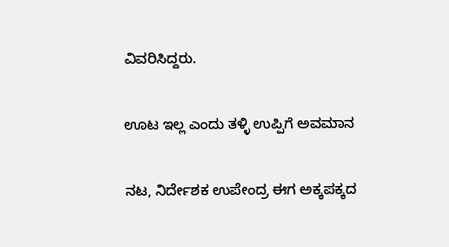ವಿವರಿಸಿದ್ದರು.

ಊಟ ಇಲ್ಲ ಎಂದು ತಳ್ಳಿ ಉಪ್ಪಿಗೆ ಅವಮಾನ

ನಟ, ನಿರ್ದೇಶಕ ಉಪೇಂದ್ರ ಈಗ ಅಕ್ಕಪಕ್ಕದ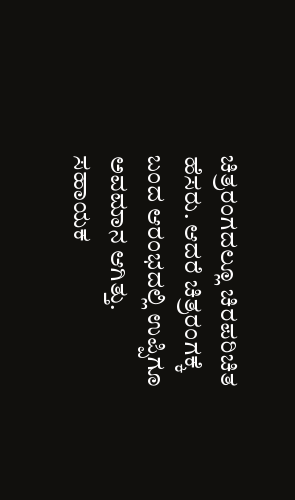ಚಿತ್ರರಂಗದಲ್ಲೂ ಚಿರಪರಿಚಿತ ಹೆಸರು. ಆದರೆ ಚಿತ್ರರಂಗಕ್ಕೆ ಬಂದ ಆರಂಭದಲ್ಲಿ ಉಪ್ಪಿಗೂ ಅವಮಾನ ಆಗಿತ್ತು. ಸಹಾಯಕ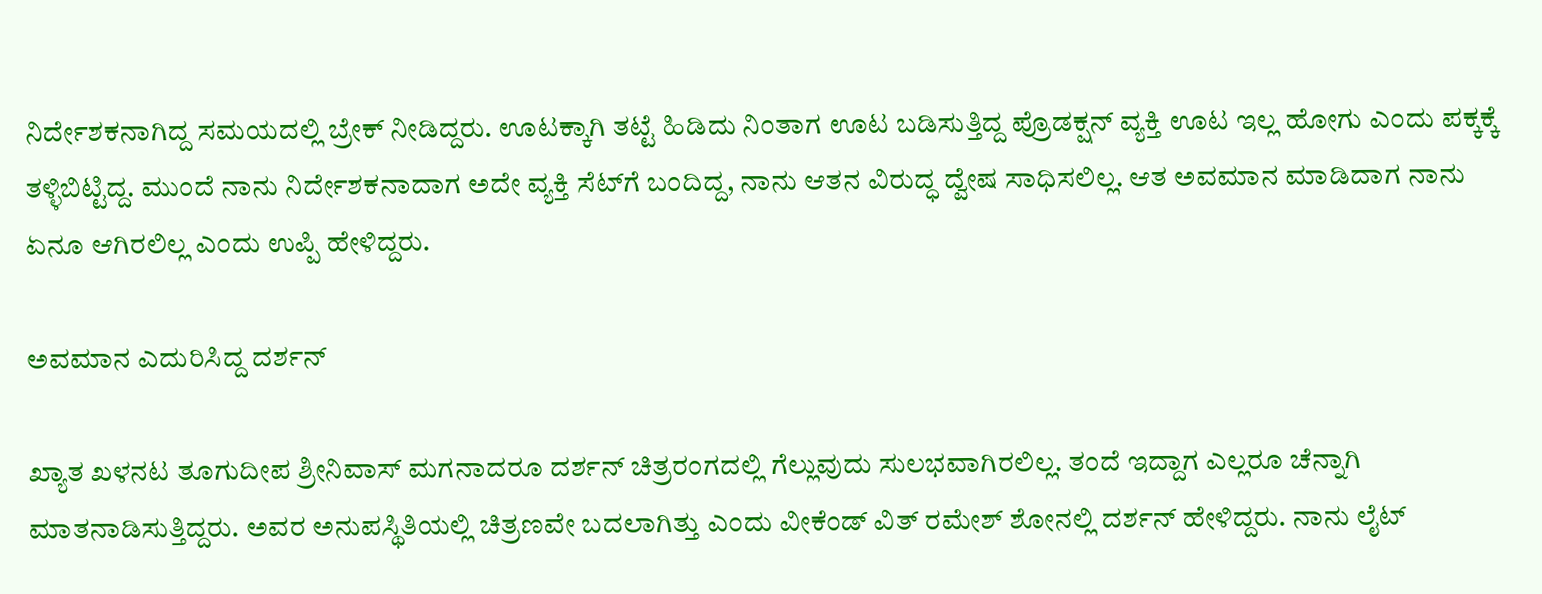ನಿರ್ದೇಶಕನಾಗಿದ್ದ ಸಮಯದಲ್ಲಿ ಬ್ರೇಕ್ ನೀಡಿದ್ದರು. ಊಟಕ್ಕಾಗಿ ತಟ್ಟೆ ಹಿಡಿದು ನಿಂತಾಗ ಊಟ ಬಡಿಸುತ್ತಿದ್ದ ಪ್ರೊಡಕ್ಷನ್ ವ್ಯಕ್ತಿ ಊಟ ಇಲ್ಲ ಹೋಗು ಎಂದು ಪಕ್ಕಕ್ಕೆ ತಳ್ಳಿಬಿಟ್ಟಿದ್ದ. ಮುಂದೆ ನಾನು ನಿರ್ದೇಶಕನಾದಾಗ ಅದೇ ವ್ಯಕ್ತಿ ಸೆಟ್‌ಗೆ ಬಂದಿದ್ದ, ನಾನು ಆತನ ವಿರುದ್ಧ ದ್ವೇಷ ಸಾಧಿಸಲಿಲ್ಲ. ಆತ ಅವಮಾನ ಮಾಡಿದಾಗ ನಾನು ಏನೂ ಆಗಿರಲಿಲ್ಲ ಎಂದು ಉಪ್ಪಿ ಹೇಳಿದ್ದರು.

ಅವಮಾನ ಎದುರಿಸಿದ್ದ ದರ್ಶನ್

ಖ್ಯಾತ ಖಳನಟ ತೂಗುದೀಪ ಶ್ರೀನಿವಾಸ್ ಮಗನಾದರೂ ದರ್ಶನ್ ಚಿತ್ರರಂಗದಲ್ಲಿ ಗೆಲ್ಲುವುದು ಸುಲಭವಾಗಿರಲಿಲ್ಲ. ತಂದೆ ಇದ್ದಾಗ ಎಲ್ಲರೂ ಚೆನ್ನಾಗಿ ಮಾತನಾಡಿಸುತ್ತಿದ್ದರು. ಅವರ ಅನುಪಸ್ಥಿತಿಯಲ್ಲಿ ಚಿತ್ರಣವೇ ಬದಲಾಗಿತ್ತು ಎಂದು ವೀಕೆಂಡ್ ವಿತ್ ರಮೇಶ್ ಶೋನಲ್ಲಿ ದರ್ಶನ್ ಹೇಳಿದ್ದರು. ನಾನು ಲೈಟ್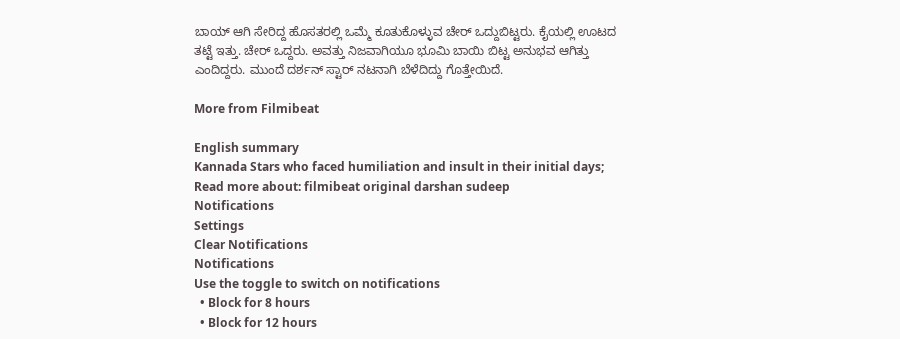ಬಾಯ್ ಆಗಿ ಸೇರಿದ್ದ ಹೊಸತರಲ್ಲಿ ಒಮ್ಮೆ ಕೂತುಕೊಳ್ಳುವ ಚೇರ್ ಒದ್ದುಬಿಟ್ಟರು. ಕೈಯಲ್ಲಿ ಊಟದ ತಟ್ಟೆ ಇತ್ತು. ಚೇರ್ ಒದ್ದರು. ಅವತ್ತು ನಿಜವಾಗಿಯೂ ಭೂಮಿ ಬಾಯಿ ಬಿಟ್ಟ ಅನುಭವ ಆಗಿತ್ತು ಎಂದಿದ್ದರು. ಮುಂದೆ ದರ್ಶನ್ ಸ್ಟಾರ್ ನಟನಾಗಿ ಬೆಳೆದಿದ್ದು ಗೊತ್ತೇಯಿದೆ.

More from Filmibeat

English summary
Kannada Stars who faced humiliation and insult in their initial days;
Read more about: filmibeat original darshan sudeep
Notifications
Settings
Clear Notifications
Notifications
Use the toggle to switch on notifications
  • Block for 8 hours
  • Block for 12 hours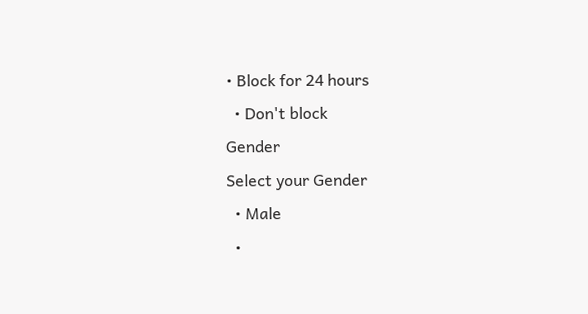• Block for 24 hours
  • Don't block
Gender
Select your Gender
  • Male
  •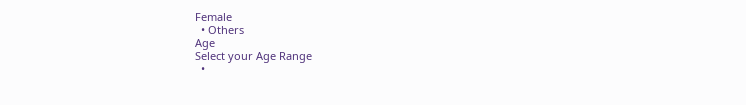Female
  • Others
Age
Select your Age Range
  •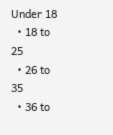Under 18
  • 18 to 25
  • 26 to 35
  • 36 to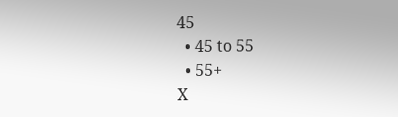45
  • 45 to 55
  • 55+
X